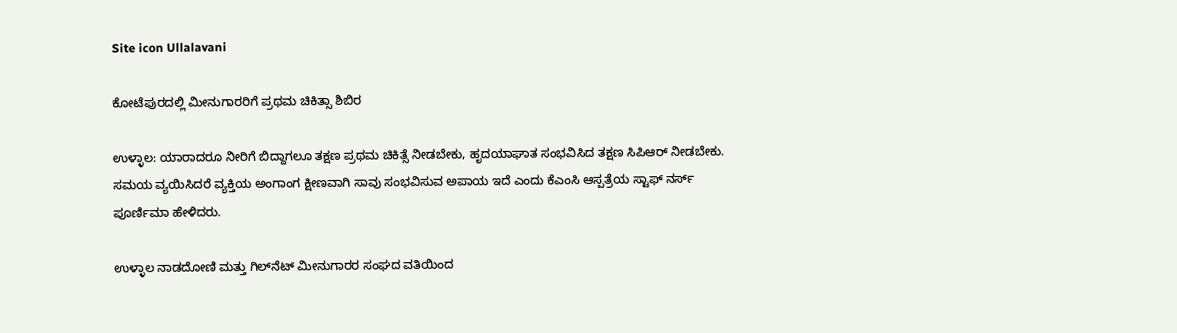Site icon Ullalavani

ಕೋಟೆಪುರದಲ್ಲಿ ಮೀನುಗಾರರಿಗೆ ಪ್ರಥಮ ಚಿಕಿತ್ಸಾ ಶಿಬಿರ

ಉಳ್ಳಾಲ: ಯಾರಾದರೂ ನೀರಿಗೆ ಬಿದ್ದಾಗಲೂ ತಕ್ಷಣ ಪ್ರಥಮ ಚಿಕಿತ್ಸೆ ನೀಡಬೇಕು, ಹೃದಯಾಘಾತ ಸಂಭವಿಸಿದ ತಕ್ಷಣ ಸಿಪಿಆರ್ ನೀಡಬೇಕು. ಸಮಯ ವ್ಯಯಿಸಿದರೆ ವ್ಯಕ್ತಿಯ ಅಂಗಾಂಗ ಕ್ಷೀಣವಾಗಿ ಸಾವು ಸಂಭವಿಸುವ ಅಪಾಯ ಇದೆ ಎಂದು ಕೆಎಂಸಿ ಆಸ್ಪತ್ರೆಯ ಸ್ಟಾಫ್ ನರ್ಸ್ ಪೂರ್ಣಿಮಾ ಹೇಳಿದರು.

ಉಳ್ಳಾಲ ನಾಡದೋಣಿ ಮತ್ತು ಗಿಲ್‌ನೆಟ್ ಮೀನುಗಾರರ ಸಂಘದ ವತಿಯಿಂದ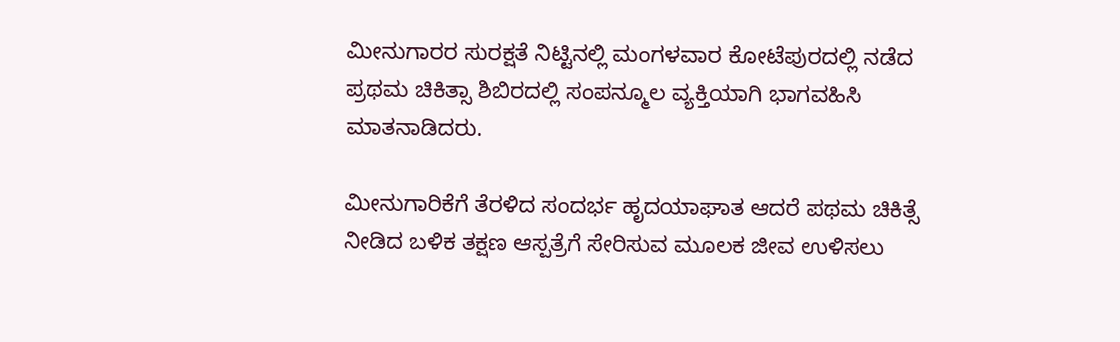ಮೀನುಗಾರರ ಸುರಕ್ಷತೆ ನಿಟ್ಟಿನಲ್ಲಿ ಮಂಗಳವಾರ ಕೋಟೆಪುರದಲ್ಲಿ ನಡೆದ ಪ್ರಥಮ ಚಿಕಿತ್ಸಾ ಶಿಬಿರದಲ್ಲಿ ಸಂಪನ್ಮೂಲ ವ್ಯಕ್ತಿಯಾಗಿ ಭಾಗವಹಿಸಿ ಮಾತನಾಡಿದರು.

ಮೀನುಗಾರಿಕೆಗೆ ತೆರಳಿದ ಸಂದರ್ಭ ಹೃದಯಾಘಾತ ಆದರೆ ಪಥಮ ಚಿಕಿತ್ಸೆ ನೀಡಿದ ಬಳಿಕ ತಕ್ಷಣ ಆಸ್ಪತ್ರೆಗೆ ಸೇರಿಸುವ ಮೂಲಕ ಜೀವ ಉಳಿಸಲು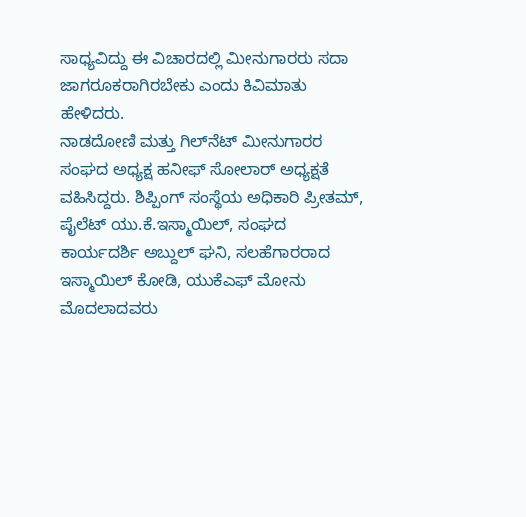ಸಾಧ್ಯವಿದ್ದು ಈ ವಿಚಾರದಲ್ಲಿ ಮೀನುಗಾರರು ಸದಾ ಜಾಗರೂಕರಾಗಿರಬೇಕು ಎಂದು ಕಿವಿಮಾತು ಹೇಳಿದರು.
ನಾಡದೋಣಿ ಮತ್ತು ಗಿಲ್‌ನೆಟ್ ಮೀನುಗಾರರ ಸಂಘದ ಅಧ್ಯಕ್ಷ ಹನೀಫ್ ಸೋಲಾರ್ ಅಧ್ಯಕ್ಷತೆ ವಹಿಸಿದ್ದರು. ಶಿಪ್ಪಿಂಗ್ ಸಂಸ್ಥೆಯ ಅಧಿಕಾರಿ ಪ್ರೀತಮ್, ಪೈಲೆಟ್ ಯು.ಕೆ.ಇಸ್ಮಾಯಿಲ್, ಸಂಘದ ಕಾರ್ಯದರ್ಶಿ ಅಬ್ದುಲ್ ಘನಿ, ಸಲಹೆಗಾರರಾದ ಇಸ್ಮಾಯಿಲ್ ಕೋಡಿ, ಯುಕೆಎಫ್ ಮೋನು ಮೊದಲಾದವರು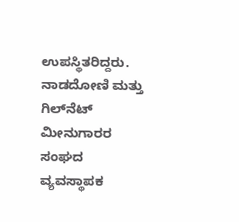ಉಪಸ್ಥಿತರಿದ್ದರು.
ನಾಡದೋಣಿ ಮತ್ತು ಗಿಲ್‌ನೆಟ್ ಮೀನುಗಾರರ
ಸಂಘದ ವ್ಯವಸ್ಥಾಪಕ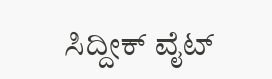ಸಿದ್ದೀಕ್ ವೈಟ್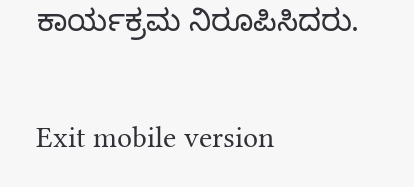ಕಾರ್ಯಕ್ರಮ ನಿರೂಪಿಸಿದರು.

Exit mobile version